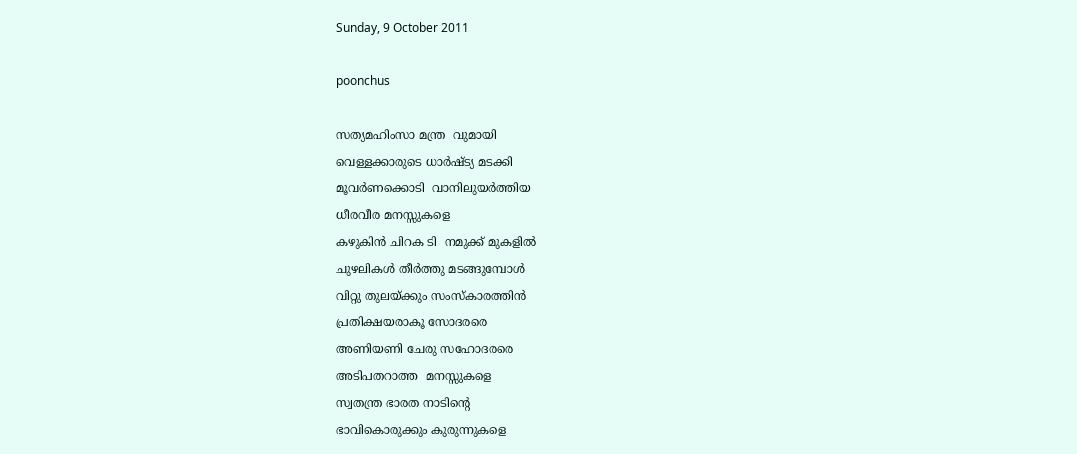Sunday, 9 October 2011

poonchus

സത്യമഹിംസാ മന്ത്ര  വുമായി
വെള്ളക്കാരുടെ ധാര്‍ഷ്ട്യ മടക്കി
മൂവര്‍ണക്കൊടി  വാനിലുയര്‍ത്തിയ
ധീരവീര മനസ്സുകളെ
കഴുകിന്‍ ചിറക ടി  നമുക്ക് മുകളില്‍
ചുഴലികള്‍ തീര്‍ത്തു മടങ്ങുമ്പോള്‍
വിറ്റു തുലയ്ക്കും സംസ്കാരത്തിന്‍
പ്രതിക്ഷയരാകൂ സോദരരെ
അണിയണി ചേരു സഹോദരരെ
അടിപതറാത്ത  മനസ്സുകളെ
സ്വതന്ത്ര ഭാരത നാടിന്‍റെ
ഭാവികൊരുക്കും കുരുന്നുകളെ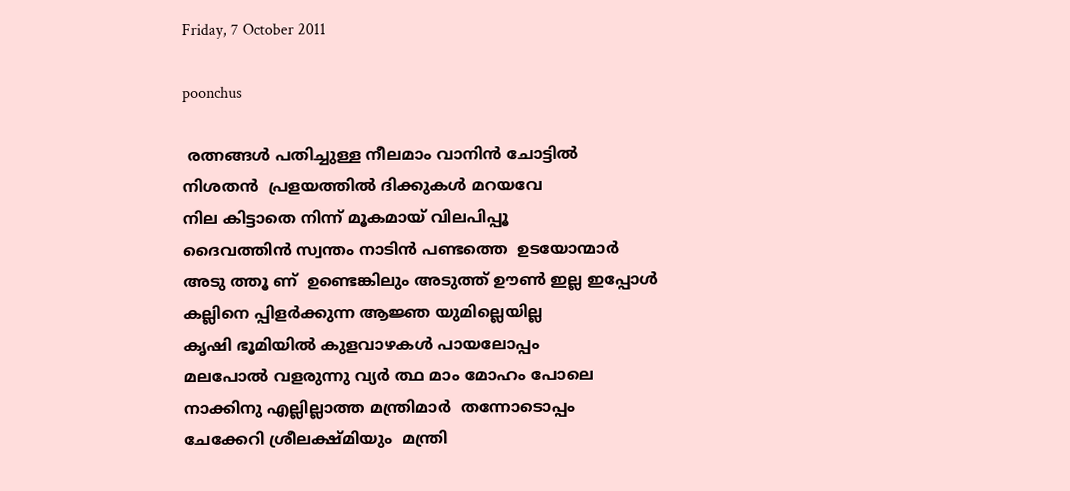Friday, 7 October 2011

poonchus

 രത്നങ്ങള്‍ പതിച്ചുള്ള നീലമാം വാനിന്‍ ചോട്ടില്‍
നിശതന്‍  പ്രളയത്തില്‍ ദിക്കുകള്‍ മറയവേ
നില കിട്ടാതെ നിന്ന് മൂകമായ് വിലപിപ്പൂ
ദൈവത്തിന്‍ സ്വന്തം നാടിന്‍ പണ്ടത്തെ  ഉടയോന്മാര്‍
അടു ത്തൂ ണ്  ഉണ്ടെങ്കിലും അടുത്ത് ഊണ്‍ ഇല്ല ഇപ്പോള്‍
കല്ലിനെ പ്പിളര്‍ക്കുന്ന ആജ്ഞ യുമില്ലെയില്ല
കൃഷി ഭൂമിയില്‍ കുളവാഴകള്‍ പായലോപ്പം
മലപോല്‍ വളരുന്നു വ്യര്‍ ത്ഥ മാം മോഹം പോലെ
നാക്കിനു എല്ലില്ലാത്ത മന്ത്രിമാര്‍  തന്നോടൊപ്പം
ചേക്കേറി ശ്രീലക്ഷ്മിയും  മന്ത്രി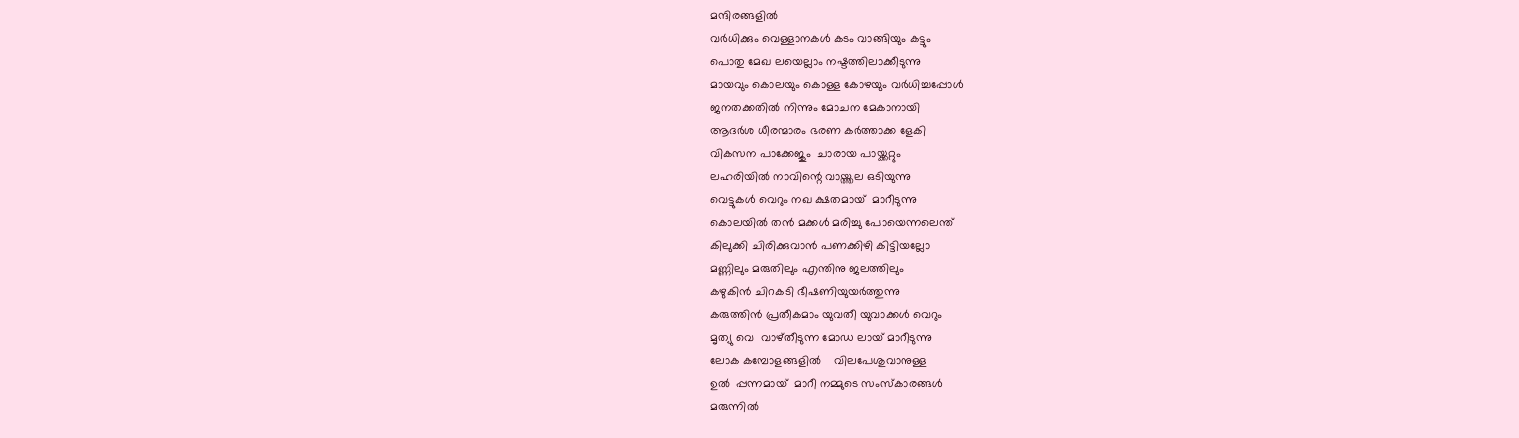മന്ദിരങ്ങളില്‍
വര്‍ധിക്കും വെള്ളാനകള്‍ കടം വാങ്ങിയും കട്ടും
പൊതു മേഖ ലയെല്ലാം നഷ്ടത്തിലാക്കീടുന്നു
മായവും കൊലയും കൊള്ള കോഴയും വര്‍ധിച്ചപ്പോള്‍
ജനതക്കതില്‍ നിന്നും മോചന മേകാനായി
ആദര്‍ശ ധീരന്മാരം ഭരണ കര്‍ത്താക്ക ളേകി
വികസന പാക്കേജും  ചാരായ പായ്ക്കറ്റും
ലഹരിയില്‍ നാവിന്റെ വായ്ത്തല ഒടിയുന്നു
വെട്ടുകള്‍ വെറും നഖ ക്ഷതമായ്  മാറീടുന്നു
കൊലയില്‍ തന്‍ മക്കള്‍ മരിച്ചു പോയെന്നലെന്ത്
കിലുക്കി ചിരിക്കുവാന്‍ പണക്കിഴി കിട്ടിയല്ലോ
മണ്ണിലും മരുതിലും എന്തിനു ജലത്തിലും
കഴുകിന്‍ ചിറകടി ഭീഷണിയുയര്‍ത്തുന്നു
കരുത്തിന്‍ പ്രതീകമാം യുവതീ യുവാക്കള്‍ വെറും
മൃത്യു വെ  വാഴ്തീടുന്ന മോഡ ലായ്‌ മാറീടുന്നു
ലോക കമ്പോളങ്ങളില്‍    വിലപേശുവാനുള്ള
ഉല്‍  പ്പന്നമായ്  മാറീ നമ്മുടെ സംസ്കാരങ്ങള്‍
മരുന്നില്‍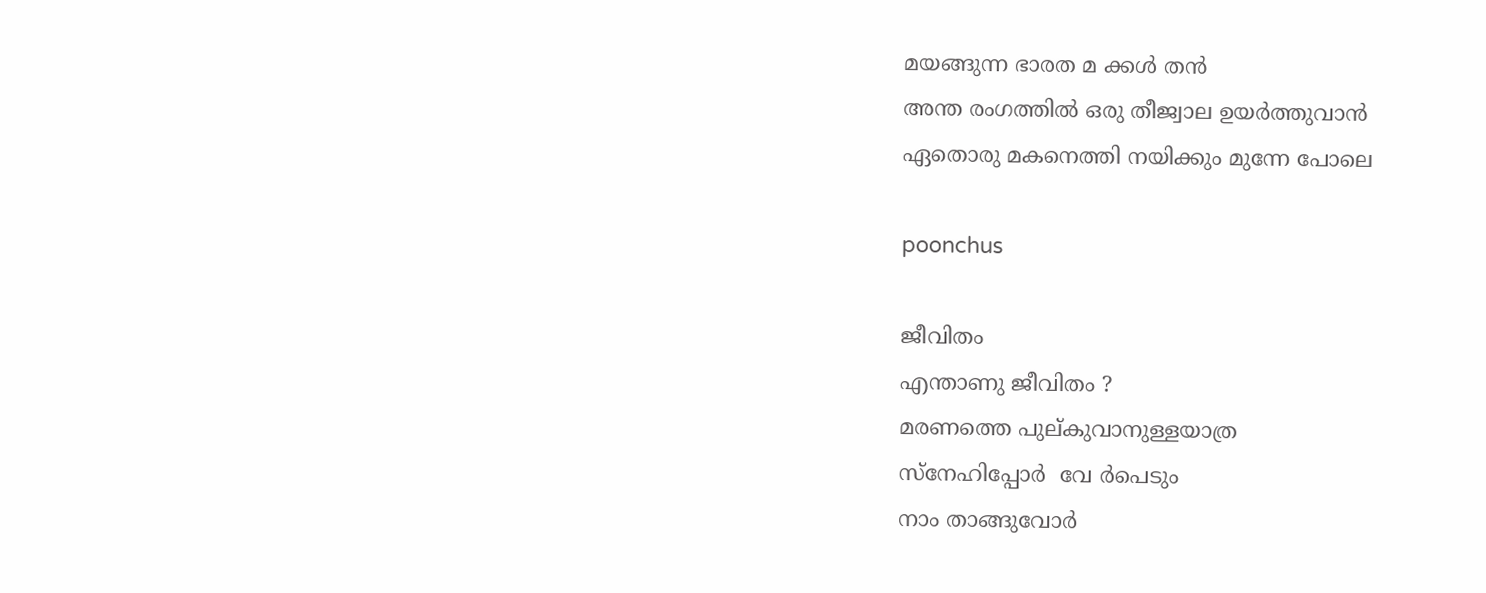മയങ്ങുന്ന ഭാരത മ ക്കള്‍ തന്‍
അന്ത രംഗത്തില്‍ ഒരു തീജ്വാല ഉയര്‍ത്തുവാന്‍
ഏതൊരു മകനെത്തി നയിക്കും മുന്നേ പോലെ

poonchus

ജീവിതം
എന്താണു ജീവിതം ?
മരണത്തെ പുല്കുവാനുള്ളയാത്ര
സ്നേഹിപ്പോര്‍  വേ ര്‍പെടും
നാം താങ്ങുവോര്‍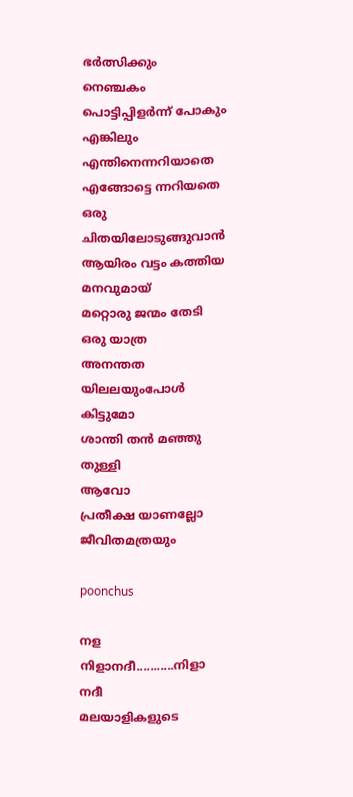ഭര്‍ത്സിക്കും
നെഞ്ചകം പൊട്ടിപ്പിളര്‍ന്ന് പോകും
എങ്കിലും
എന്തിനെന്നറിയാതെ  എങ്ങോട്ടെ ന്നറിയതെ
ഒരു ചിതയിലോടുങ്ങുവാന്‍
ആയിരം വട്ടം കത്തിയ മനവുമായ്‌
മറ്റൊരു ജന്മം തേടി ഒരു യാത്ര
അനന്തത യിലലയുംപോള്‍  കിട്ടുമോ
ശാന്തി തന്‍ മഞ്ഞു തുള്ളി
ആവോ
പ്രതീക്ഷ യാണല്ലോ ജീവിതമത്രയും

poonchus

നള
നിളാനദീ...........നിളാ നദീ
മലയാളികളുടെ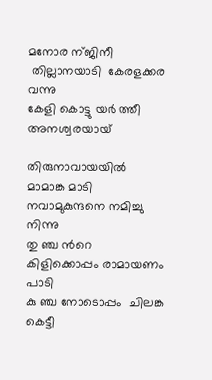മനോര ന്ജിനീ
 തില്ലാനയാടി  കേരളക്കര വന്നു
കേളി കൊട്ടു യര്‍ ത്തീ  അനശ്വരയായ്

തിരുനാവായയില്‍  മാമാങ്ക മാടി
നവാമുകുന്ദനെ നമിച്ചു നിന്നു
തു ഞ്ച ന്‍റെ  കിളിക്കൊപ്പം രാമായണം പാടി
കു ഞ്ച നോടൊപ്പം  ചിലങ്ക കെട്ടീ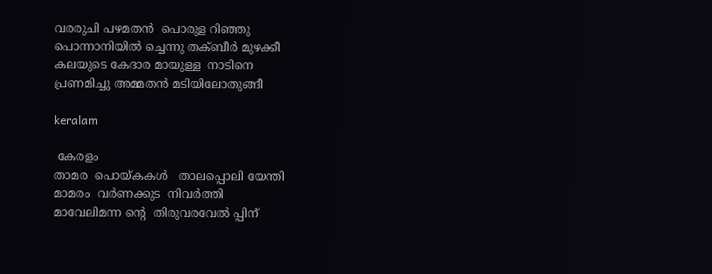വരരുചി പഴമതന്‍  പൊരുള റിഞ്ഞു
പൊന്നാനിയില്‍ ച്ചെന്നു തക്ബീര്‍ മുഴക്കീ
കലയുടെ കേദാര മായുള്ള  നാടിനെ
പ്രണമിച്ചു അമ്മതന്‍ മടിയിലോതുങ്ങീ

keralam

 കേരളം
താമര  പൊയ്കകള്‍   താലപ്പൊലി യേന്തി
മാമരം  വര്‍ണക്കുട  നിവര്‍ത്തി
മാവേലിമന്ന ന്‍റെ  തിരുവരവേല്‍ പ്പിന്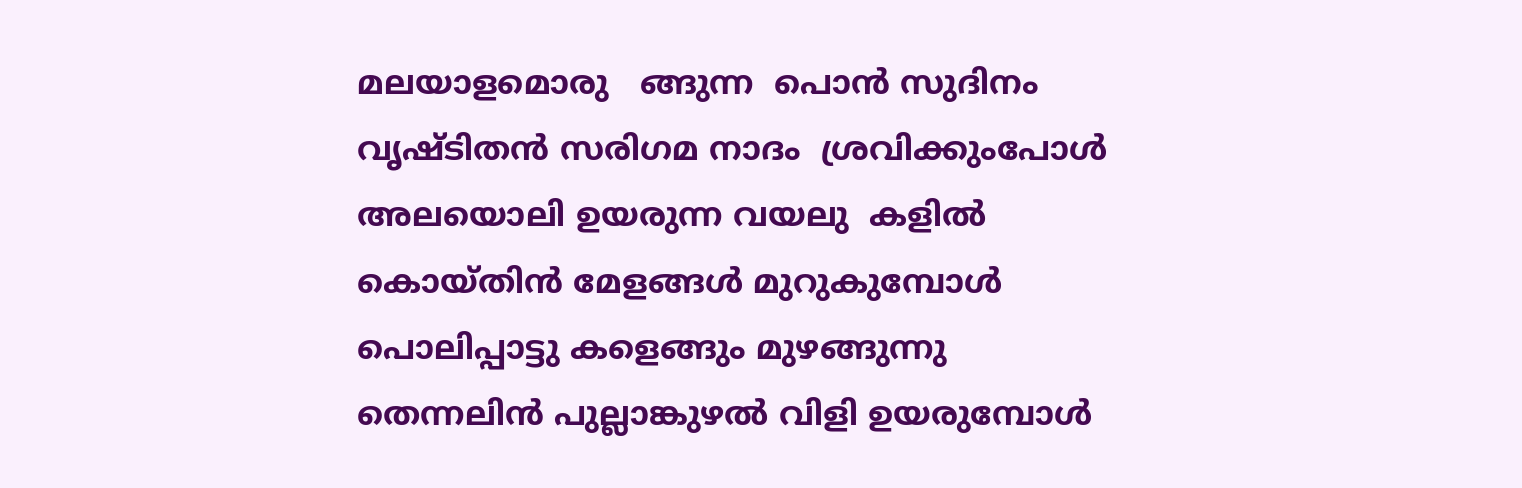മലയാളമൊരു   ങ്ങുന്ന  പൊന്‍ സുദിനം
വൃഷ്ടിതന്‍ സരിഗമ നാദം  ശ്രവിക്കുംപോള്‍
അലയൊലി ഉയരുന്ന വയലു  കളില്‍
കൊയ്തിന്‍ മേളങ്ങള്‍ മുറുകുമ്പോള്‍
പൊലിപ്പാട്ടു കളെങ്ങും മുഴങ്ങുന്നു
തെന്നലിന്‍ പുല്ലാങ്കുഴല്‍ വിളി ഉയരുമ്പോള്‍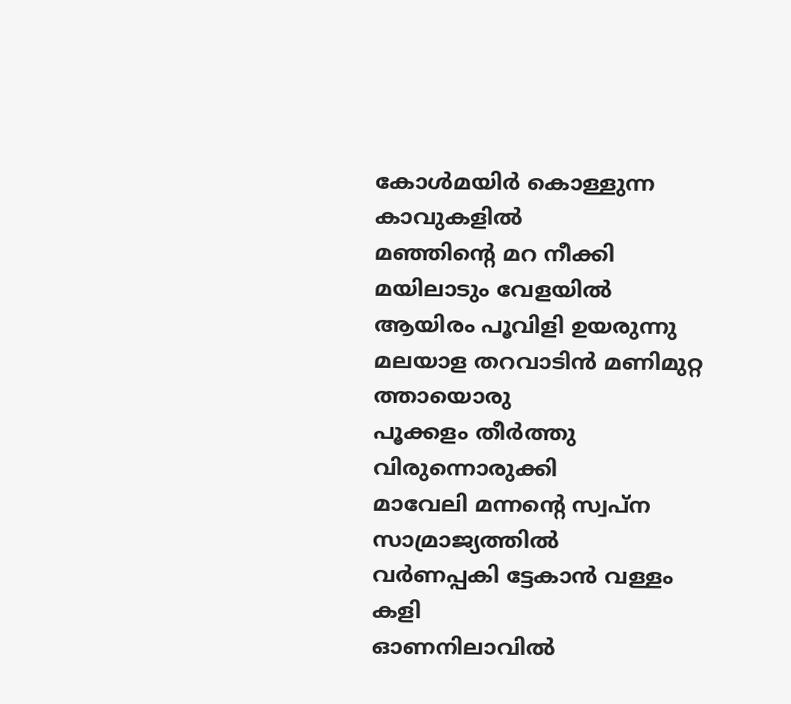കോള്‍മയിര്‍ കൊള്ളുന്ന കാവുകളില്‍
മഞ്ഞിന്‍റെ മറ നീക്കി  മയിലാടും വേളയില്‍
ആയിരം പൂവിളി ഉയരുന്നു
മലയാള തറവാടിന്‍ മണിമുറ്റ ത്തായൊരു
പൂക്കളം തീര്‍ത്തു വിരുന്നൊരുക്കി
മാവേലി മന്നന്‍റെ സ്വപ്ന സാമ്രാജ്യത്തില്‍
വര്‍ണപ്പകി ട്ടേകാന്‍ വള്ളം കളി
ഓണനിലാവില്‍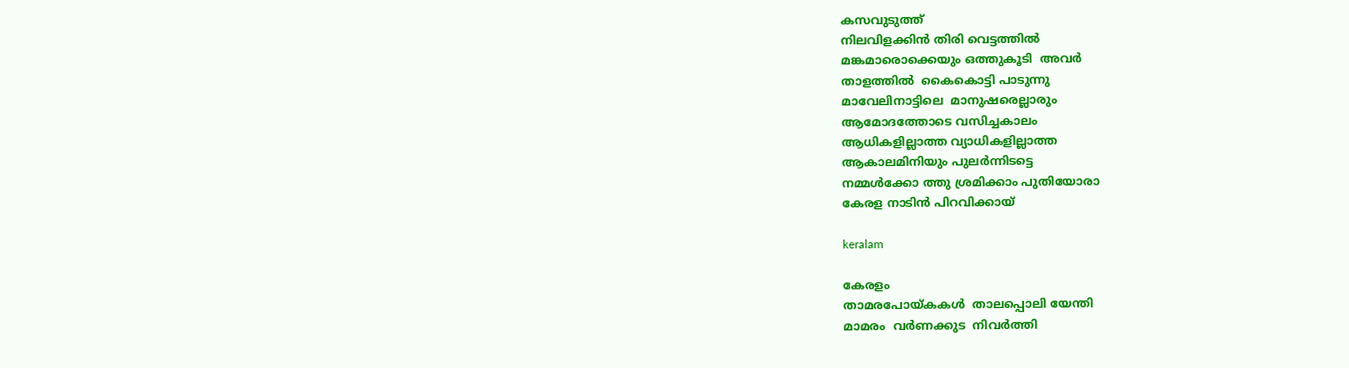കസവുടുത്ത്
നിലവിളക്കിന്‍ തിരി വെട്ടത്തില്‍
മങ്കമാരൊക്കെയും ഒത്തുകൂടി  അവര്‍
താളത്തില്‍  കൈകൊട്ടി പാടുന്നു
മാവേലിനാട്ടിലെ  മാനുഷരെല്ലാരും
ആമോദത്തോടെ വസിച്ചകാലം
ആധികളില്ലാത്ത വ്യാധികളില്ലാത്ത
ആകാലമിനിയും പുലര്‍ന്നിടട്ടെ
നമ്മള്‍ക്കോ ത്തു ശ്രമിക്കാം പുതിയോരാ
കേരള നാടിന്‍ പിറവിക്കായ്‌

keralam

കേരളം
താമരപോയ്കകള്‍  താലപ്പൊലി യേന്തി
മാമരം  വര്‍ണക്കുട  നിവര്‍ത്തി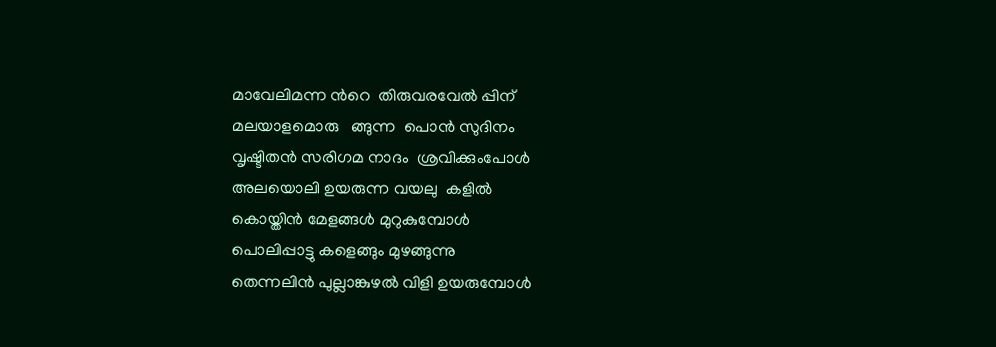മാവേലിമന്ന ന്‍റെ  തിരുവരവേല്‍ പ്പിന്
മലയാളമൊരു   ങ്ങുന്ന  പൊന്‍ സുദിനം
വൃഷ്ടിതന്‍ സരിഗമ നാദം  ശ്രവിക്കുംപോള്‍
അലയൊലി ഉയരുന്ന വയലു  കളില്‍
കൊയ്തിന്‍ മേളങ്ങള്‍ മുറുകുമ്പോള്‍
പൊലിപ്പാട്ടു കളെങ്ങും മുഴങ്ങുന്നു
തെന്നലിന്‍ പുല്ലാങ്കുഴല്‍ വിളി ഉയരുമ്പോള്‍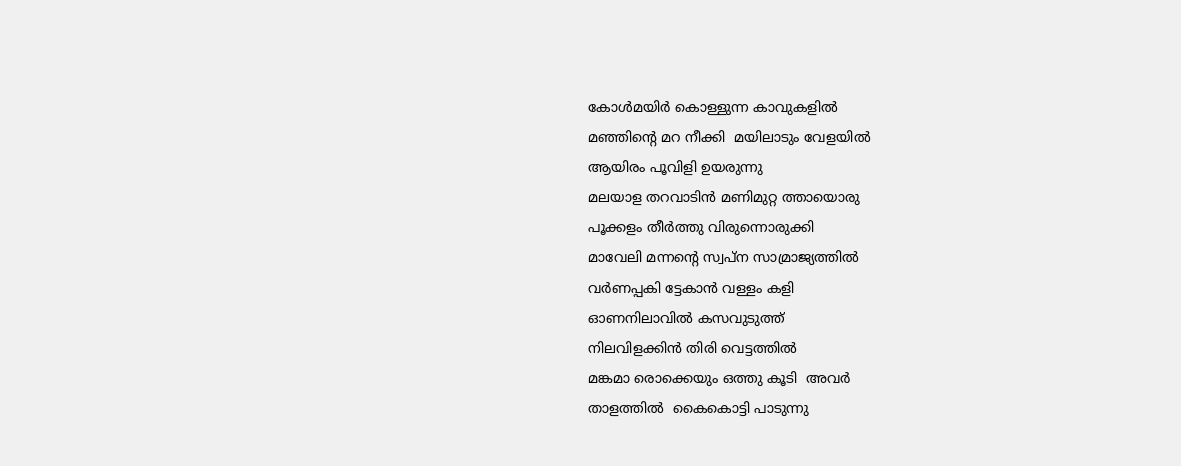കോള്‍മയിര്‍ കൊള്ളുന്ന കാവുകളില്‍
മഞ്ഞിന്‍റെ മറ നീക്കി  മയിലാടും വേളയില്‍
ആയിരം പൂവിളി ഉയരുന്നു
മലയാള തറവാടിന്‍ മണിമുറ്റ ത്തായൊരു
പൂക്കളം തീര്‍ത്തു വിരുന്നൊരുക്കി
മാവേലി മന്നന്‍റെ സ്വപ്ന സാമ്രാജ്യത്തില്‍
വര്‍ണപ്പകി ട്ടേകാന്‍ വള്ളം കളി
ഓണനിലാവില്‍ കസവുടുത്ത്
നിലവിളക്കിന്‍ തിരി വെട്ടത്തില്‍
മങ്കമാ രൊക്കെയും ഒത്തു കൂടി  അവര്‍
താളത്തില്‍  കൈകൊട്ടി പാടുന്നു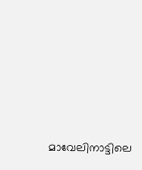മാവേലിനാട്ടിലെ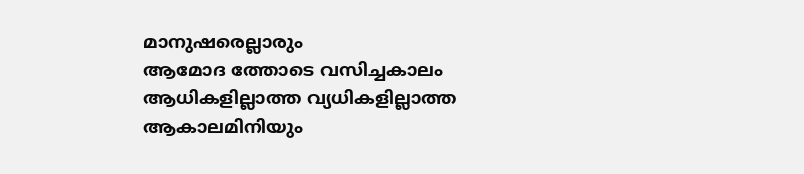മാനുഷരെല്ലാരും
ആമോദ ത്തോടെ വസിച്ചകാലം
ആധികളില്ലാത്ത വ്യധികളില്ലാത്ത
ആകാലമിനിയും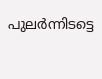പുലര്‍ന്നിടട്ടെ